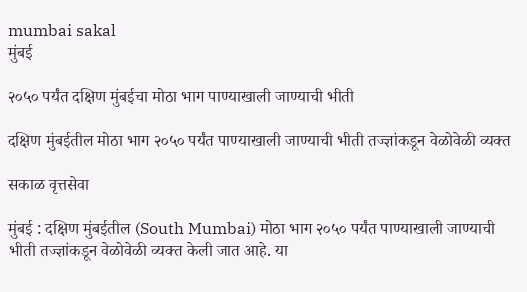mumbai sakal
मुंबई

२०५० पर्यंत दक्षिण मुंबईचा मोठा भाग पाण्याखाली जाण्याची भीती

दक्षिण मुंबईतील मोठा भाग २०५० पर्यंत पाण्याखाली जाण्याची भीती तज्ज्ञांकडून वेळोवेळी व्यक्त

सकाळ वृत्तसेवा

मुंबई : दक्षिण मुंबईतील (South Mumbai) मोठा भाग २०५० पर्यंत पाण्याखाली जाण्याची भीती तज्ज्ञांकडून वेळोवेळी व्यक्त केली जात आहे. या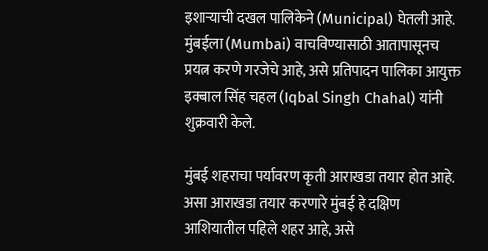इशाऱ्याची दखल पालिकेने (Municipal) घेतली आहे. मुंबईला (Mumbai) वाचविण्यासाठी आतापासूनच प्रयत्न करणे गरजेचे आहे, असे प्रतिपादन पालिका आयुक्त इक्बाल सिंह चहल (Iqbal Singh Chahal) यांनी शुक्रवारी केले.

मुंबई शहराचा पर्यावरण कृती आराखडा तयार होत आहे. असा आराखडा तयार करणारे मुंबई हे दक्षिण आशियातील पहिले शहर आहे, असे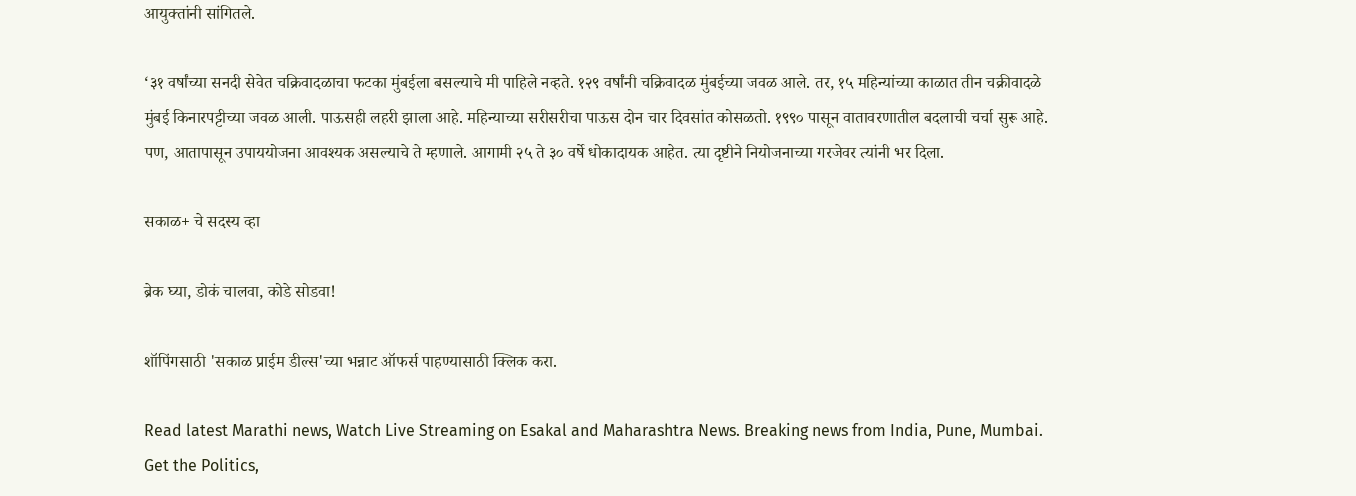आयुक्तांनी सांगितले.

‘३१ वर्षांच्या सनदी सेवेत चक्रिवादळाचा फटका मुंबईला बसल्याचे मी पाहिले नव्हते. १२९ वर्षांनी चक्रिवादळ मुंबईच्या जवळ आले. तर, १५ महिन्यांच्या काळात तीन चक्रीवादळे मुंबई किनारपट्टीच्या जवळ आली. पाऊसही लहरी झाला आहे. महिन्याच्या सरीसरीचा पाऊस दोन चार दिवसांत कोसळतो. १९९० पासून वातावरणातील बदलाची चर्चा सुरू आहे. पण, आतापासून उपाययोजना आवश्यक असल्याचे ते म्हणाले. आगामी २५ ते ३० वर्षे धोकादायक आहेत. त्या दृष्टीने नियोजनाच्या गरजेवर त्यांनी भर दिला.

सकाळ+ चे सदस्य व्हा

ब्रेक घ्या, डोकं चालवा, कोडे सोडवा!

शॉपिंगसाठी 'सकाळ प्राईम डील्स'च्या भन्नाट ऑफर्स पाहण्यासाठी क्लिक करा.

Read latest Marathi news, Watch Live Streaming on Esakal and Maharashtra News. Breaking news from India, Pune, Mumbai. Get the Politics,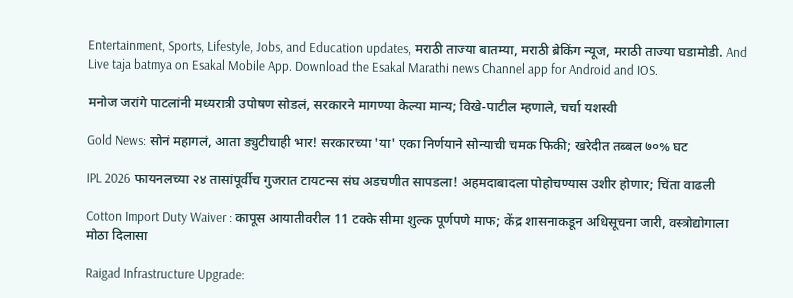Entertainment, Sports, Lifestyle, Jobs, and Education updates, मराठी ताज्या बातम्या, मराठी ब्रेकिंग न्यूज, मराठी ताज्या घडामोडी. And Live taja batmya on Esakal Mobile App. Download the Esakal Marathi news Channel app for Android and IOS.

मनोज जरांगे पाटलांनी मध्यरात्री उपोषण सोडलं, सरकारने मागण्या केल्या मान्य; विखे-पाटील म्हणाले, चर्चा यशस्वी

Gold News: सोनं महागलं, आता ड्युटीचाही भार! सरकारच्या 'या' एका निर्णयाने सोन्याची चमक फिकी; खरेदीत तब्बल ७०% घट

IPL 2026 फायनलच्या २४ तासांपूर्वीच गुजरात टायटन्स संघ अडचणीत सापडला! अहमदाबादला पोहोचण्यास उशीर होणार; चिंता वाढली

Cotton Import Duty Waiver : कापूस आयातीवरील 11 टक्के सीमा शुल्क पूर्णपणे माफ; केंद्र शासनाकडून अधिसूचना जारी, वस्त्रोद्योगाला मोठा दिलासा

Raigad Infrastructure Upgrade: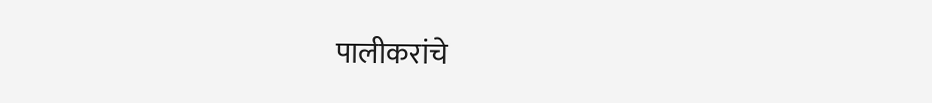पालीकरांचे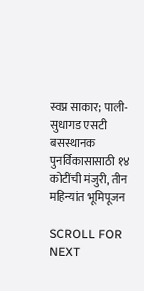स्वप्न साकार; पाली-सुधागड एसटी बसस्थानक पुनर्विकासासाठी १४ कोटींची मंजुरी, तीन महिन्यांत भूमिपूजन

SCROLL FOR NEXT